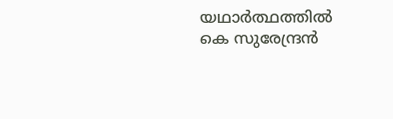യഥാർത്ഥത്തിൽ കെ സുരേന്ദ്രൻ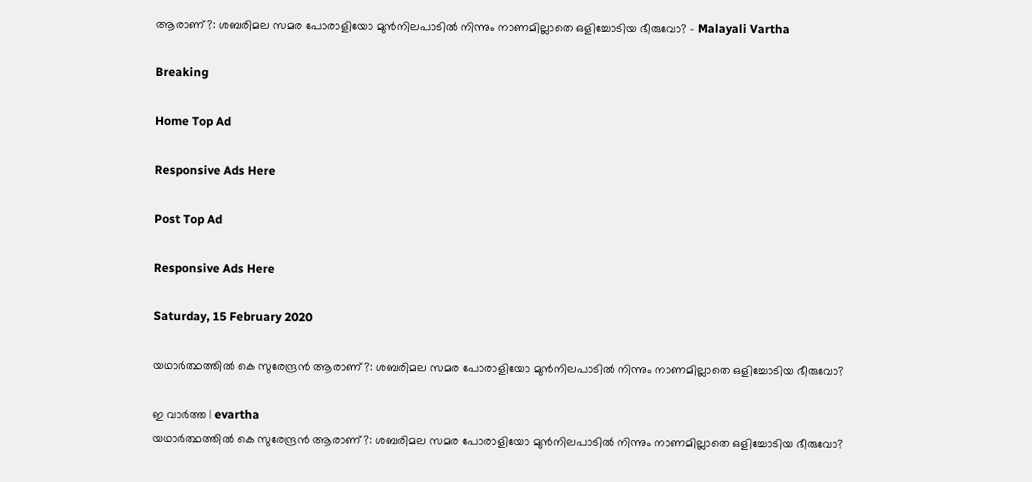ആരാണ്?: ശബരിമല സമര പോരാളിയോ മുൻനിലപാടിൽ നിന്നും നാണമില്ലാതെ ഒളിച്ചോടിയ ഭീരുവോ? - Malayali Vartha

Breaking

Home Top Ad

Responsive Ads Here

Post Top Ad

Responsive Ads Here

Saturday, 15 February 2020

യഥാർത്ഥത്തിൽ കെ സുരേന്ദ്രൻ ആരാണ്?: ശബരിമല സമര പോരാളിയോ മുൻനിലപാടിൽ നിന്നും നാണമില്ലാതെ ഒളിച്ചോടിയ ഭീരുവോ?

ഇ വാർത്ത | evartha
യഥാർത്ഥത്തിൽ കെ സുരേന്ദ്രൻ ആരാണ്?: ശബരിമല സമര പോരാളിയോ മുൻനിലപാടിൽ നിന്നും നാണമില്ലാതെ ഒളിച്ചോടിയ ഭീരുവോ?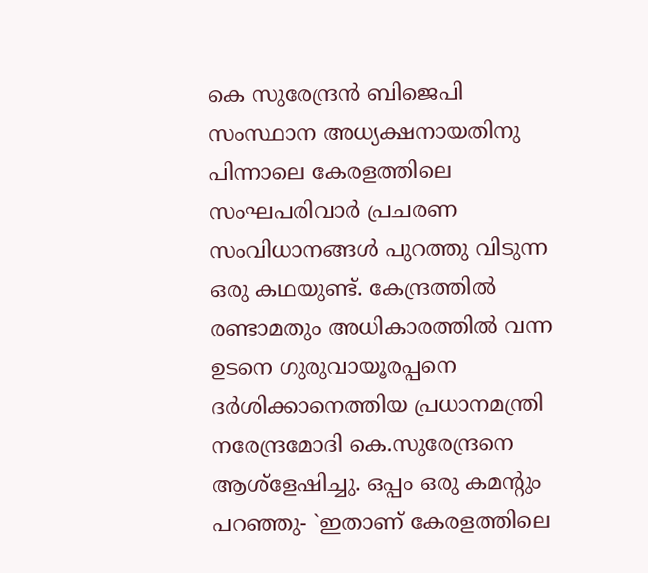കെ സുരേന്ദ്രൻ ബിജെപി സംസ്ഥാന അധ്യക്ഷനായതിനു പിന്നാലെ കേരളത്തിലെ സംഘപരിവാർ പ്രചരണ സംവിധാനങ്ങൾ പുറത്തു വിടുന്ന ഒരു കഥയുണ്ട്. കേന്ദ്രത്തിൽ രണ്ടാമതും അധികാരത്തിൽ വന്ന ഉടനെ ഗുരുവായൂരപ്പനെ ദർശിക്കാനെത്തിയ പ്രധാനമന്ത്രി നരേന്ദ്രമോദി കെ.സുരേന്ദ്രനെ ആശ്ളേഷിച്ചു. ഒപ്പം ഒരു കമൻ്റും പറഞ്ഞു- `ഇതാണ് കേരളത്തിലെ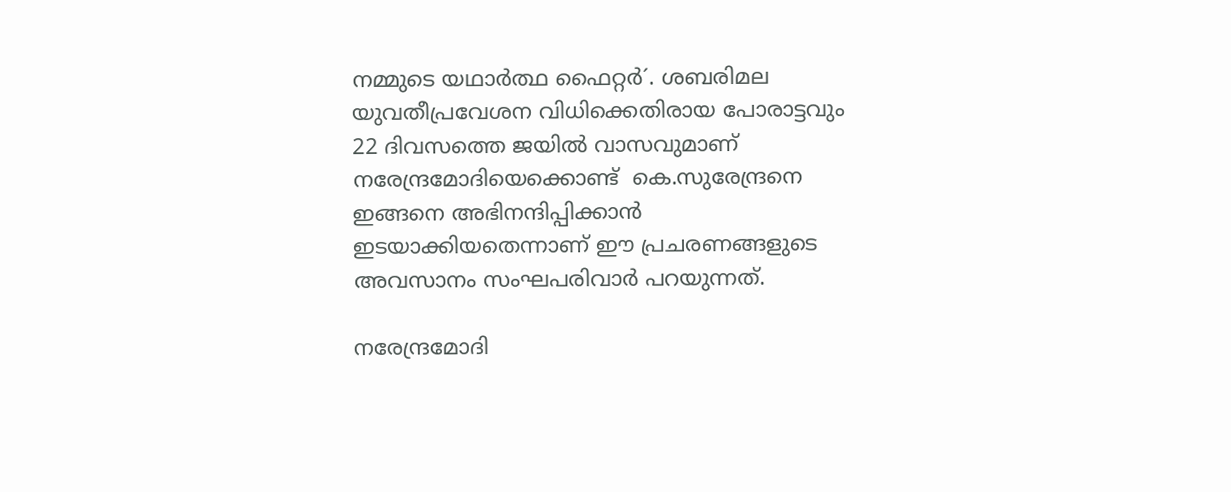നമ്മുടെ യഥാർത്ഥ ഫൈറ്റർ´. ശബരിമല യുവതീപ്രവേശന വിധിക്കെതിരായ പോരാട്ടവും 22 ദിവസത്തെ ജയിൽ വാസവുമാണ് നരേന്ദ്രമോദിയെക്കൊണ്ട്  കെ.സുരേന്ദ്രനെ ഇങ്ങനെ അഭിനന്ദിപ്പിക്കാൻ ഇടയാക്കിയതെന്നാണ് ഈ പ്രചരണങ്ങളുടെ അവസാനം സംഘപരിവാർ പറയുന്നത്.

നരേന്ദ്രമോദി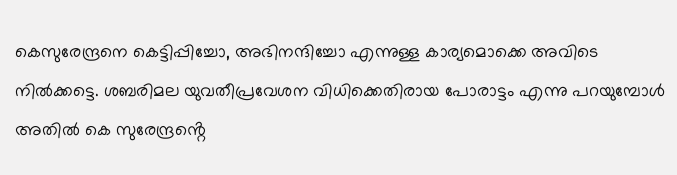കെസുരേന്ദ്രനെ കെട്ടിപ്പിച്ചോ, അഭിനന്ദിച്ചോ എന്നുള്ള കാര്യമൊക്കെ അവിടെ നിൽക്കട്ടെ. ശബരിമല യുവതീപ്രവേശന വിധിക്കെതിരായ പോരാട്ടം എന്നു പറയുമ്പോൾ അതിൽ കെ സുരേന്ദ്രൻ്റെ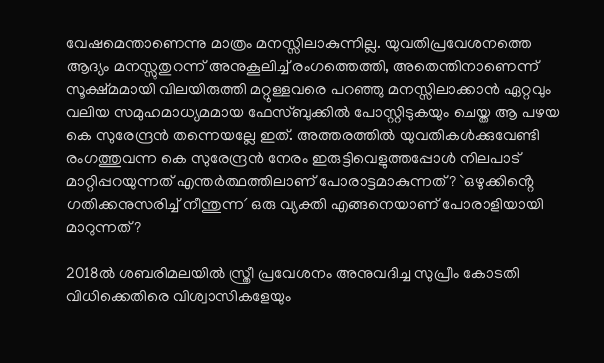വേഷമെന്താണെന്നു മാത്രം മനസ്സിലാകുന്നില്ല. യുവതിപ്രവേശനത്തെ ആദ്യം മനസ്സുതുറന്ന് അനുകൂലിച്ച് രംഗത്തെത്തി, അതെന്തിനാണെന്ന് സൂക്ഷ്മമായി വിലയിരുത്തി മറ്റുള്ളവരെ പറഞ്ഞു മനസ്സിലാക്കാൻ ഏറ്റവും വലിയ സമുഹമാധ്യമമായ ഫേസ്ബുക്കിൽ പോസ്റ്റിടുകയും ചെയ്ത ആ പഴയ കെ സുരേന്ദ്രൻ തന്നെയല്ലേ ഇത്. അത്തരത്തിൽ യുവതികൾക്കുവേണ്ടി രംഗത്തുവന്ന കെ സുരേന്ദ്രൻ നേരം ഇരുട്ടിവെളുത്തപ്പോൾ നിലപാട് മാറ്റിപ്പറയുന്നത് എന്തർത്ഥത്തിലാണ് പോരാട്ടമാകുന്നത്? `ഒഴുക്കിൻ്റെ ഗതിക്കനുസരിച്ച് നീന്തുന്ന´ ഒരു വ്യക്തി എങ്ങനെയാണ് പോരാളിയായി മാറുന്നത്?

2018ൽ ശബരിമലയില്‍ സ്ത്രീ പ്രവേശനം അനുവദിച്ച സുപ്രീം കോടതി വിധിക്കെതിരെ വിശ്വാസികളേയും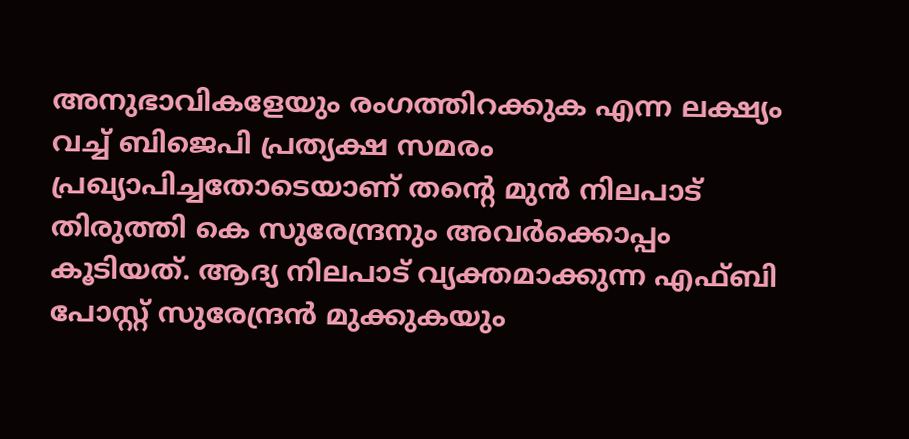അനുഭാവികളേയും രംഗത്തിറക്കുക എന്ന ലക്ഷ്യം വച്ച് ബിജെപി പ്രത്യക്ഷ സമരം പ്രഖ്യാപിച്ചതോടെയാണ് തൻ്റെ മുന്‍ നിലപാട് തിരുത്തി കെ സുരേന്ദ്രനും അവർക്കൊപ്പം കൂടിയത്. ആദ്യ നിലപാട് വ്യക്തമാക്കുന്ന എഫ്ബി പോസ്റ്റ് സുരേന്ദ്രന്‍ മുക്കുകയും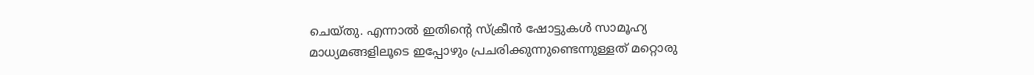ചെയ്തു. എന്നാൽ ഇതിന്‍റെ സ്ക്രീന്‍ ഷോട്ടുകള്‍ സാമൂഹ്യ മാധ്യമങ്ങളിലൂടെ ഇപ്പോഴും പ്രചരിക്കുന്നുണ്ടെന്നുള്ളത് മറ്റൊരു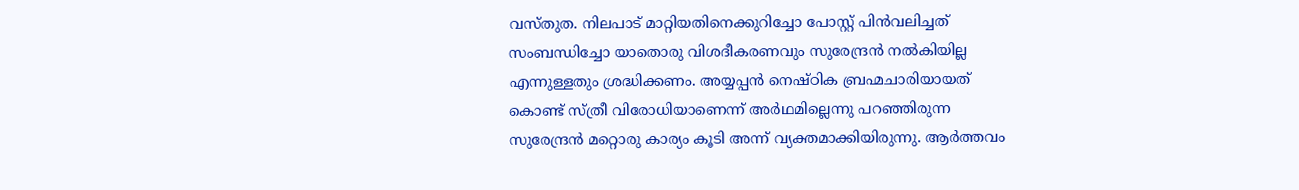വസ്തുത. നിലപാട് മാറ്റിയതിനെക്കുറിച്ചോ പോസ്റ്റ് പിൻവലിച്ചത് സംബന്ധിച്ചോ യാതൊരു വിശദീകരണവും സുരേന്ദ്രൻ നൽകിയില്ല എന്നുള്ളതും ശ്രദ്ധിക്കണം. അയ്യപ്പന്‍ നെഷ്ഠിക ബ്രഹ്മചാരിയായത് കൊണ്ട് സ്ത്രീ വിരോധിയാണെന്ന് അര്‍ഥമില്ലെന്നു പറഞ്ഞിരുന്ന സുരേന്ദ്രൻ മറ്റൊരു കാര്യം കൂടി അന്ന് വ്യക്തമാക്കിയിരുന്നു. ആര്‍ത്തവം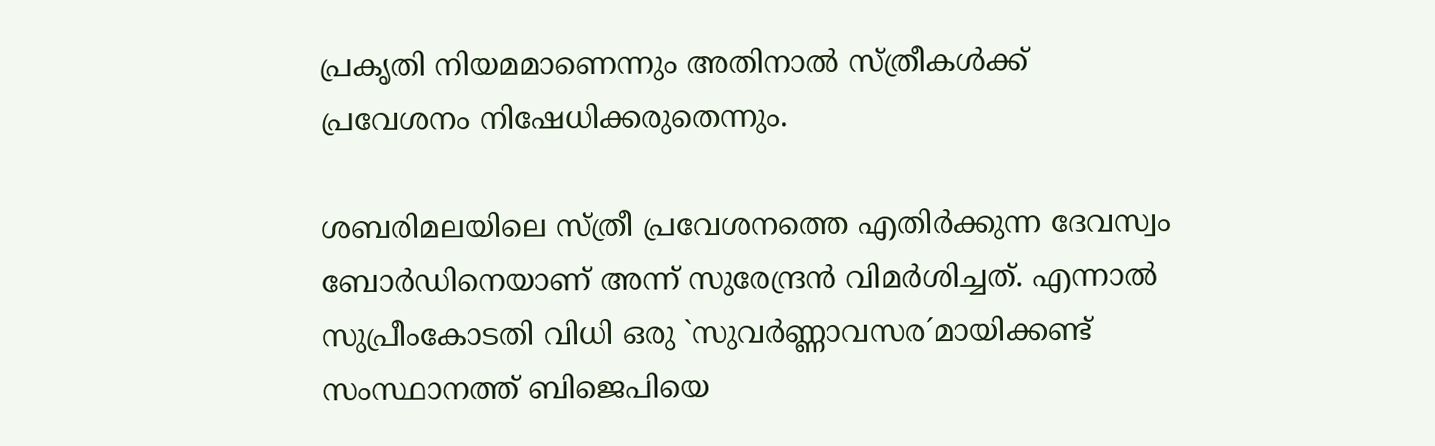പ്രകൃതി നിയമമാണെന്നും അതിനാല്‍ സ്ത്രീകള്‍ക്ക് പ്രവേശനം നിഷേധിക്കരുതെന്നും.

ശബരിമലയിലെ സ്ത്രീ പ്രവേശനത്തെ എതിര്‍ക്കുന്ന ദേവസ്വം ബോര്‍ഡിനെയാണ് അന്ന് സുരേന്ദ്രൻ വിമർശിച്ചത്. എന്നാൽ സുപ്രീംകോടതി വിധി ഒരു `സുവർണ്ണാവസര´മായിക്കണ്ട് സംസ്ഥാനത്ത് ബിജെപിയെ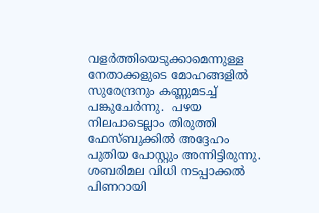വളർത്തിയെടുക്കാമെന്നുള്ള നേതാക്കളുടെ മോഹങ്ങളിൽ സുരേന്ദ്രനും കണ്ണുമടച്ച് പങ്കുചേർന്നു.  പഴയ നിലപാടെല്ലാം തിരുത്തി ഫേസ്ബുക്കിൽ അദ്ദേഹം പുതിയ പോസ്റ്റും അന്നിട്ടിരുന്നു. ശബരിമല വിധി നടപ്പാക്കൽ പിണറായി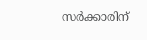സർക്കാരിന്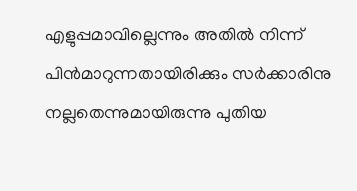എളുപ്പമാവില്ലെന്നും അതില്‍ നിന്ന് പിൻമാറുന്നതായിരിക്കും സർക്കാരിനു നല്ലതെന്നുമായിരുന്നു പുതിയ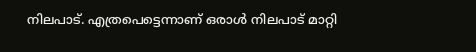നിലപാട്. എത്രപെട്ടെന്നാണ് ഒരാൾ നിലപാട് മാറ്റി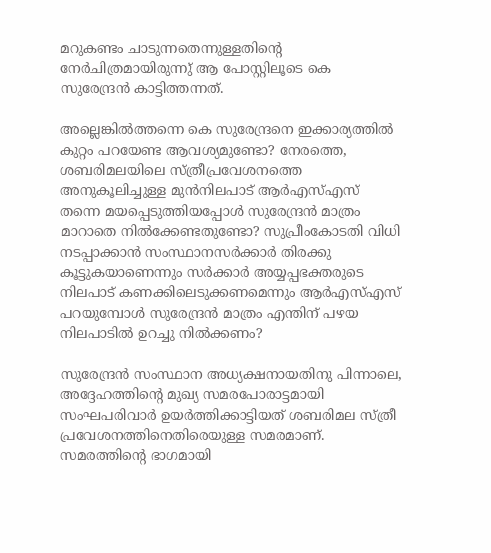മറുകണ്ടം ചാടുന്നതെന്നുള്ളതിൻ്റെ  നേർചിത്രമായിരുന്നു് ആ പോസ്റ്റിലൂടെ കെ സുരേന്ദ്രൻ കാട്ടിത്തന്നത്.

അല്ലെങ്കിൽത്തന്നെ കെ സുരേന്ദ്രനെ ഇക്കാര്യത്തിൽ കുറ്റം പറയേണ്ട ആവശ്യമുണ്ടോ? നേരത്തെ, ശബരിമലയിലെ സ്ത്രീപ്രവേശനത്തെ അനുകൂലിച്ചുള്ള മുൻനിലപാട് ആർഎസ്എസ് തന്നെ മയപ്പെടുത്തിയപ്പോൾ സുരേന്ദ്രൻ മാത്രം മാറാതെ നിൽക്കേണ്ടതുണ്ടോ? സുപ്രീംകോടതി വിധി നടപ്പാക്കാൻ സംസ്ഥാനസർക്കാർ തിരക്കു കൂട്ടുകയാണെന്നും സർക്കാർ അയ്യപ്പഭക്തരുടെ നിലപാട് കണക്കിലെടുക്കണമെന്നും ആര്‍എസ്എസ് പറയുമ്പോൾ സുരേന്ദ്രൻ മാത്രം എന്തിന് പഴയ നിലപാടിൽ ഉറച്ചു നിൽക്കണം?

സുരേന്ദ്രൻ സംസ്ഥാന അധ്യക്ഷനായതിനു പിന്നാലെ, അദ്ദേഹത്തിൻ്റെ മുഖ്യ സമരപോരാട്ടമായി സംഘപരിവാർ ഉയർത്തിക്കാട്ടിയത് ശബരിമല സ്ത്രീ പ്രവേശനത്തിനെതിരെയുള്ള സമരമാണ്. സമരത്തിൻ്റെ ഭാഗമായി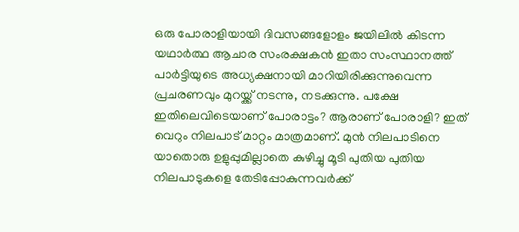ഒരു പോരാളിയായി ദിവസങ്ങളോളം ജയിലിൽ കിടന്ന യഥാർത്ഥ ആചാര സംരക്ഷകൻ ഇതാ സംസ്ഥാനത്ത് പാർട്ടിയുടെ അധ്യക്ഷനായി മാറിയിരിക്കുന്നുവെന്ന പ്രചരണവും മുറയ്ക്ക് നടന്നു, നടക്കുന്നു. പക്ഷേ ഇതിലെവിടെയാണ് പോരാട്ടം? ആരാണ് പോരാളി? ഇത് വെറും നിലപാട് മാറ്റം മാത്രമാണ്. മുൻ നിലപാടിനെ യാതൊരു ഉളുപ്പുമില്ലാതെ കുഴിച്ചു മൂടി പുതിയ പുതിയ നിലപാടുകളെ തേടിപ്പോകുന്നവർക്ക്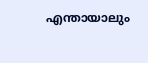എന്തായാലും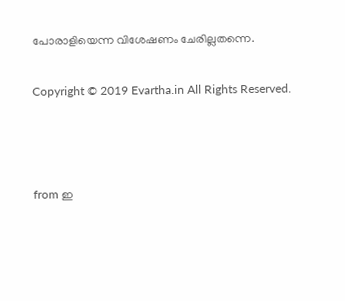പോരാളിയെന്ന വിശേഷണം ചേരില്ലതന്നെ.

Copyright © 2019 Evartha.in All Rights Reserved.



from ഇ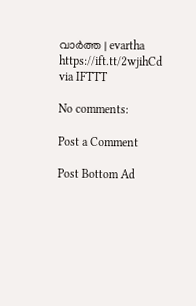വാർത്ത | evartha https://ift.tt/2wjihCd
via IFTTT

No comments:

Post a Comment

Post Bottom Ad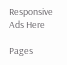Responsive Ads Here

Pages